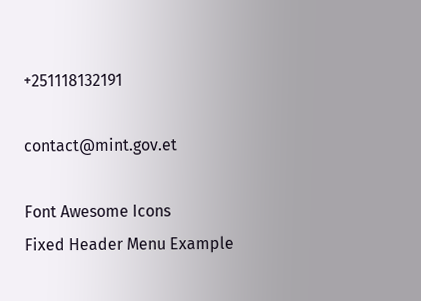+251118132191

contact@mint.gov.et

Font Awesome Icons
Fixed Header Menu Example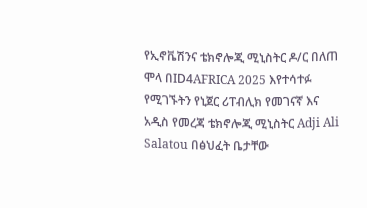የኢኖቬሽንና ቴክኖሎጂ ሚኒስትር ዶ/ር በለጠ ሞላ በID4AFRICA 2025 እየተሳተፉ የሚገኙትን የኒጀር ሪፐብሊክ የመገናኛ እና አዲስ የመረጃ ቴክኖሎጂ ሚኒስትር Adji Ali Salatou በፅህፈት ቤታቸው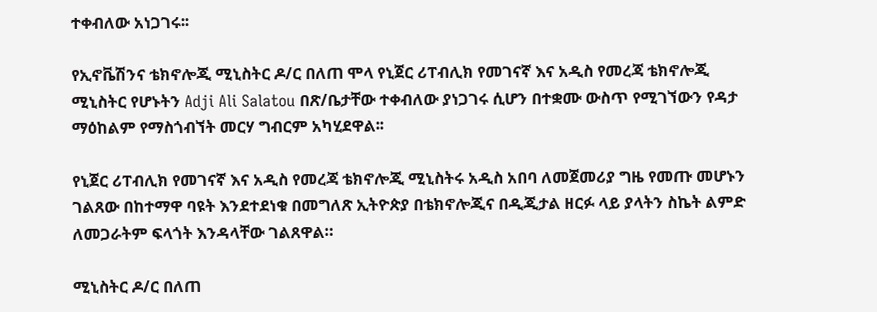ተቀብለው አነጋገሩ፡፡

የኢኖቬሽንና ቴክኖሎጂ ሚኒስትር ዶ/ር በለጠ ሞላ የኒጀር ሪፐብሊክ የመገናኛ እና አዲስ የመረጃ ቴክኖሎጂ ሚኒስትር የሆኑትን Adji Ali Salatou በጽ/ቤታቸው ተቀብለው ያነጋገሩ ሲሆን በተቋሙ ውስጥ የሚገኘውን የዳታ ማዕከልም የማስጎብኘት መርሃ ግብርም አካሂደዋል፡፡

የኒጀር ሪፐብሊክ የመገናኛ እና አዲስ የመረጃ ቴክኖሎጂ ሚኒስትሩ አዲስ አበባ ለመጀመሪያ ግዜ የመጡ መሆኑን ገልጸው በከተማዋ ባዩት እንደተደነቁ በመግለጽ ኢትዮጵያ በቴክኖሎጂና በዲጂታል ዘርፉ ላይ ያላትን ስኬት ልምድ ለመጋራትም ፍላጎት እንዳላቸው ገልጸዋል።

ሚኒስትር ዶ/ር በለጠ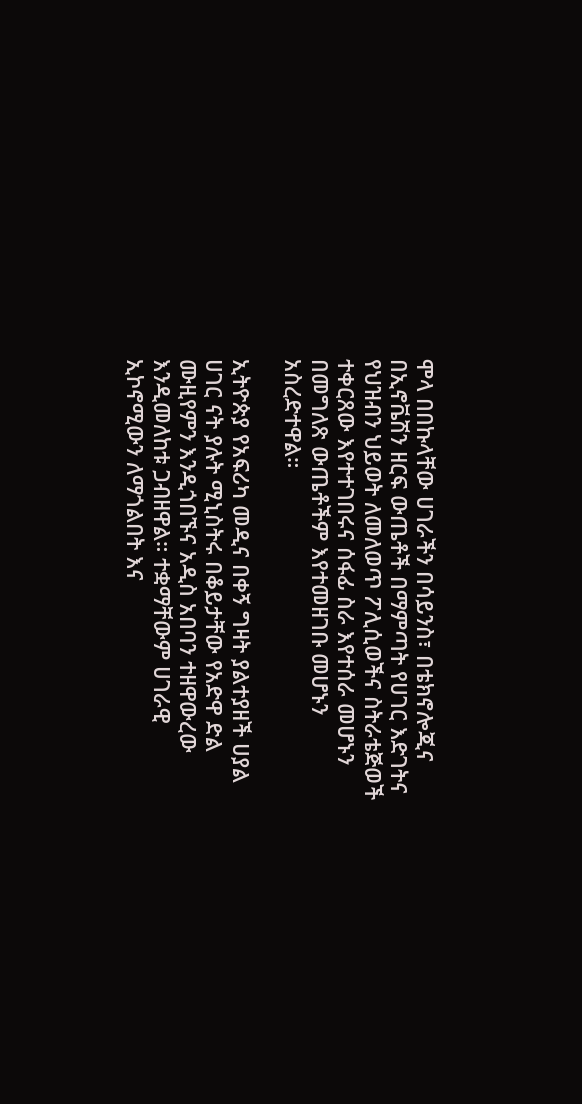ሞላ በበኩላቸው ሀገራችን በሳይንስ፣ በቴክኖሎጂና በኢኖቬሽን ዘርፍ ውጤቶች በማምጣት የሀገር እድገትና የህዝብን ህይወት ለመለወጥ ፖሊሲወችና ስትራቴጅወች ተቀርጸው እየተተገበሩና ሰፋፊ ስራ እየተሰራ መሆኑን በመግለጽ ውጤቶችም እየተመዘገቡ መሆኑን አስረድተዋል።

ኢትዮጵያ የአፍሪካ መዲና በቀኝ ግዛት ያልተያዘች ሀያል ሀገር ናት ያሉት ሚኒስትሩ በቆይታቸው የአድዋ ድል ሙዚየምን እንዲጎበኙና አዲስ አበባን ተዘዋውረው እንዲመለከቱ ጋብዘዋል። ተቋማቸውም ሀገራዊ ኢኮኖሚውን ለማጎልበት እና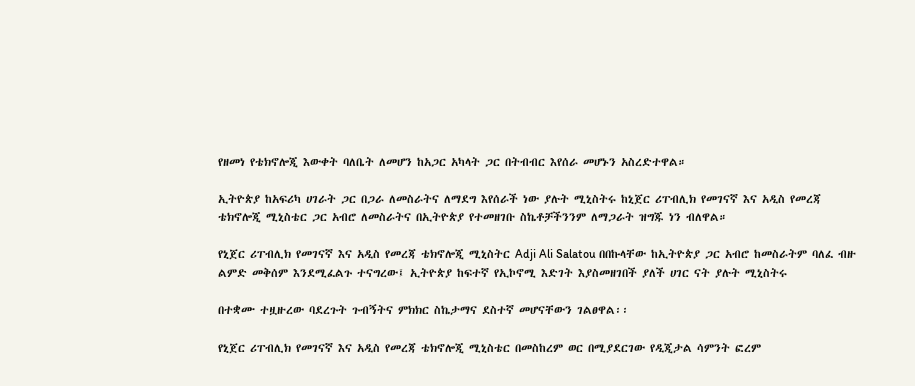የዘመነ የቴክኖሎጂ እውቀት ባለቤት ለመሆን ከአጋር አካላት ጋር በትብብር እየሰራ መሆኑን አስረድተዋል።

ኢትዮጵያ ከአፍሪካ ሀገራት ጋር በጋራ ለመስራትና ለማደግ እየሰራች ነው ያሉት ሚኒስትሩ ከኒጀር ሪፐብሊክ የመገናኛ እና አዲስ የመረጃ ቴክኖሎጂ ሚኒስቴር ጋር አብሮ ለመስራትና በኢትዮጵያ የተመዘገቡ ስኬቶቻችንንም ለማጋራት ዝግጁ ነን ብለዋል።

የኒጀር ሪፐብሊክ የመገናኛ እና አዲስ የመረጃ ቴክኖሎጂ ሚኒስትር Adji Ali Salatou በበኩላቸው ከኢትዮጵያ ጋር አብሮ ከመስራትም ባለፈ ብዙ ልምድ መቅሰም እንደሚፈልጉ ተናግረው፤ ኢትዮጵያ ከፍተኛ የኢኮኖሚ እድገት እያስመዘገበች ያለች ሀገር ናት ያሉት ሚኒስትሩ

በተቋሙ ተዟዙረው ባደረጉት ጉብኝትና ምክክር ስኬታማና ደስተኛ መሆናቸውን ገልፀዋል፡፡

የኒጀር ሪፐብሊክ የመገናኛ እና አዲስ የመረጃ ቴክኖሎጂ ሚኒስቴር በመስከረም ወር በሚያደርገው የዲጂታል ሳምንት ፎረም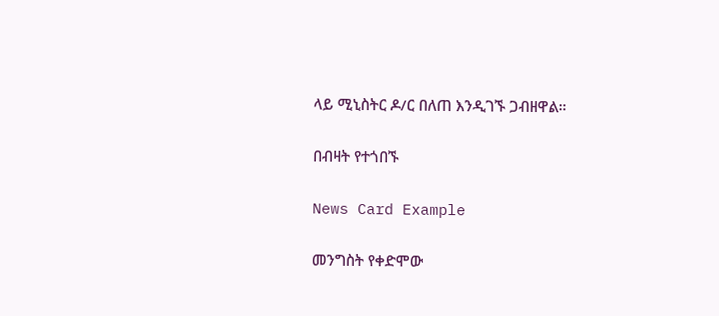ላይ ሚኒስትር ዶ/ር በለጠ እንዲገኙ ጋብዘዋል።

በብዛት የተጎበኙ

News Card Example

መንግስት የቀድሞው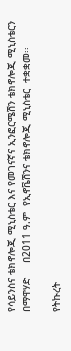የሳይንስና ቴክኖሎጂ ሚኒስቴር እና የመገናኛና ኢንፎርሜሽን ቴክኖሎጂ ሚኒስቴርን በማዋሃድ     በ2011 ዓ.ም  የኢኖቬሽንና ቴክኖሎጂ ሚኒስቴር  ተቋቋመ፡፡

የትኩረት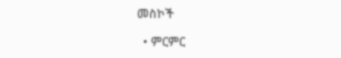መስኮች

  • ምርምር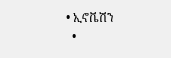• ኢኖቬሽን
  •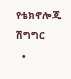የቴክኖሎጂ ሽግግር
  •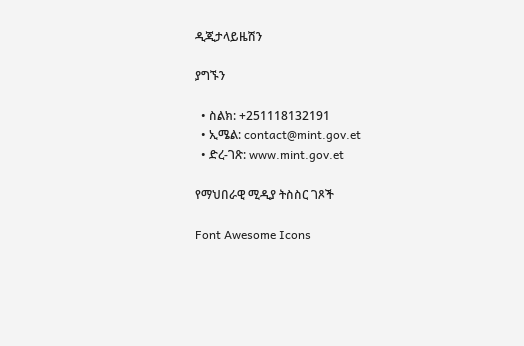ዲጂታላይዜሽን

ያግኙን

  • ስልክ: +251118132191
  • ኢሜል: contact@mint.gov.et
  • ድረ-ገጽ: www.mint.gov.et

የማህበራዊ ሚዲያ ትስስር ገጾች

Font Awesome Icons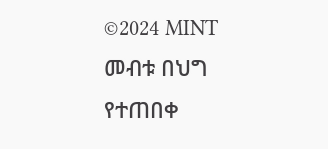©2024 MINT መብቱ በህግ የተጠበቀ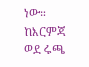ነው።
ከእርምጃ ወደ ሩጫ